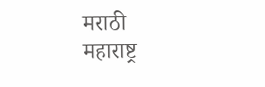मराठी
महाराष्ट्र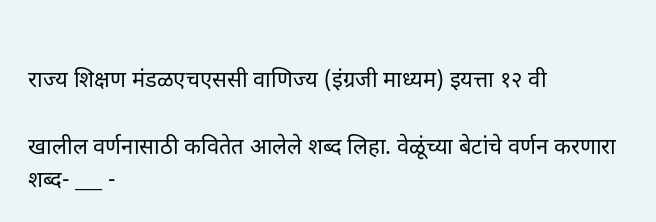राज्य शिक्षण मंडळएचएससी वाणिज्य (इंग्रजी माध्यम) इयत्ता १२ वी

खालील वर्णनासाठी कवितेत आलेले शब्द लिहा. वेळूंच्या बेटांचे वर्णन करणारा शब्द- ___ -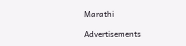Marathi

Advertisements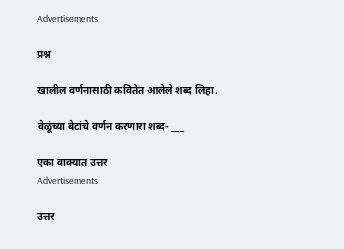Advertisements

प्रश्न

खालील वर्णनासाठी कवितेत आलेले शब्द लिहा.

वेळूंच्या बेटांचे वर्णन करणारा शब्द- ___

एका वाक्यात उत्तर
Advertisements

उत्तर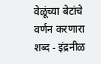वेळूंच्या बेटांचे वर्णन करणारा शब्द - इंद्रनीळ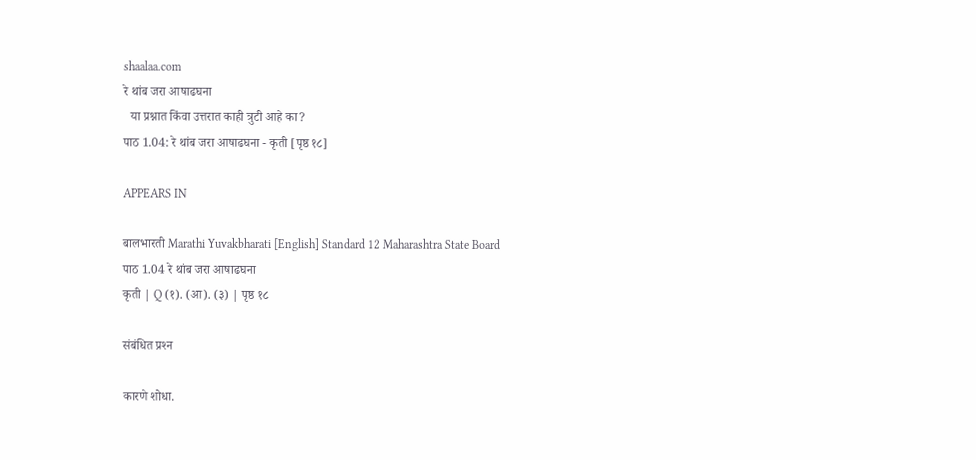shaalaa.com
रे थांब जरा आषाढघना
  या प्रश्नात किंवा उत्तरात काही त्रुटी आहे का?
पाठ 1.04: रे थांब जरा आषाढघना - कृती [पृष्ठ १८]

APPEARS IN

बालभारती Marathi Yuvakbharati [English] Standard 12 Maharashtra State Board
पाठ 1.04 रे थांब जरा आषाढघना
कृती | Q (१). (आ). (३) | पृष्ठ १८

संबंधित प्रश्‍न

कारणे शोधा.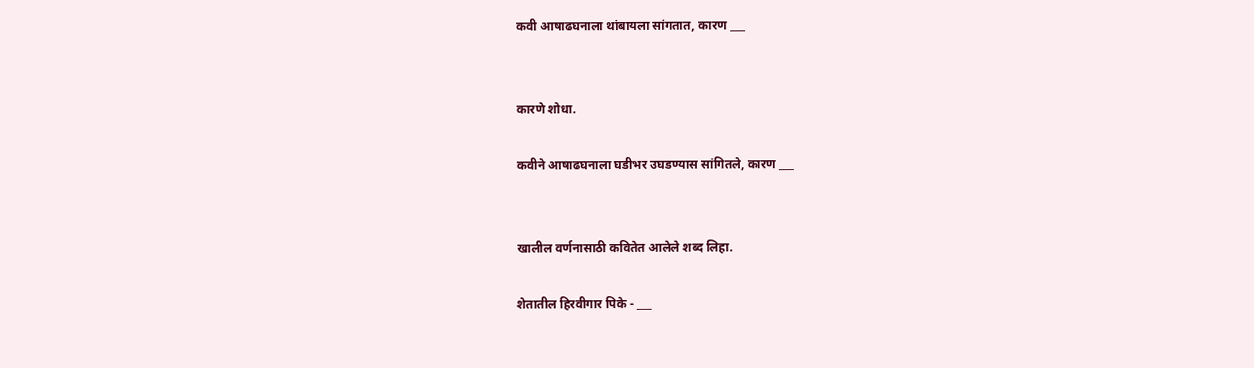कवी आषाढघनाला थांबायला सांगतात, कारण ___


कारणे शोधा.

कवीने आषाढघनाला घडीभर उघडण्यास सांगितले, कारण ___


खालील वर्णनासाठी कवितेत आलेले शब्द लिहा.

शेतातील हिरवीगार पिके - ___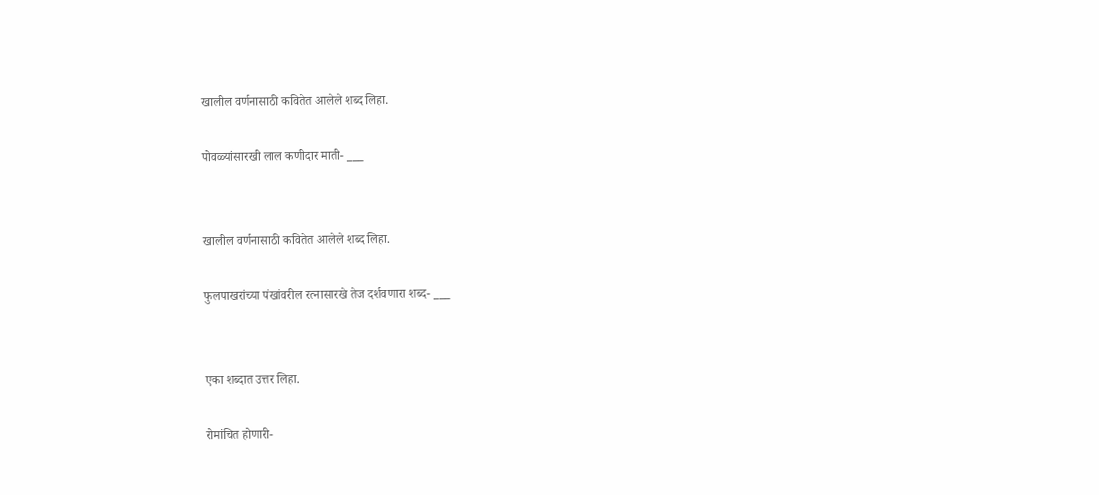खालील वर्णनासाठी कवितेत आलेले शब्द लिहा.

पोवळ्यांसारखी लाल कणीदार माती- ___


खालील वर्णनासाठी कवितेत आलेले शब्द लिहा.

फुलपाखरांच्या पंखांवरील रत्नासारखे तेज दर्शवणारा शब्द- ___


एका शब्दात उत्तर लिहा.

रोमांचित होणारी-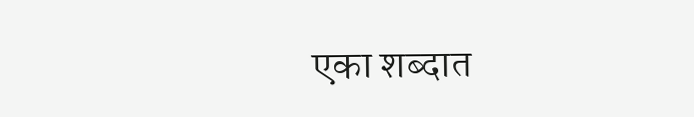एका शब्दात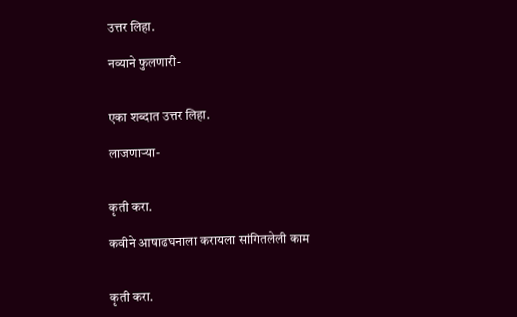उत्तर लिहा.

नव्याने फुलणारी-


एका शब्दात उत्तर लिहा.

लाजणाऱ्या-


कृती करा.

कवीने आषाढघनाला करायला सांगितलेली काम


कृती करा.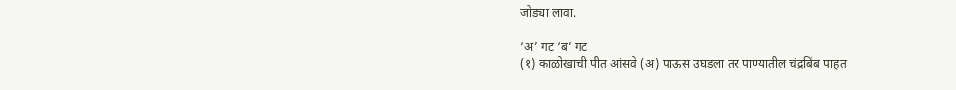जोड्या लावा.

‘अ’ गट ‘ब’ गट
(१) काळोखाची पीत आंसवे (अ) पाऊस उघडला तर पाण्यातील चंद्रबिंब पाहत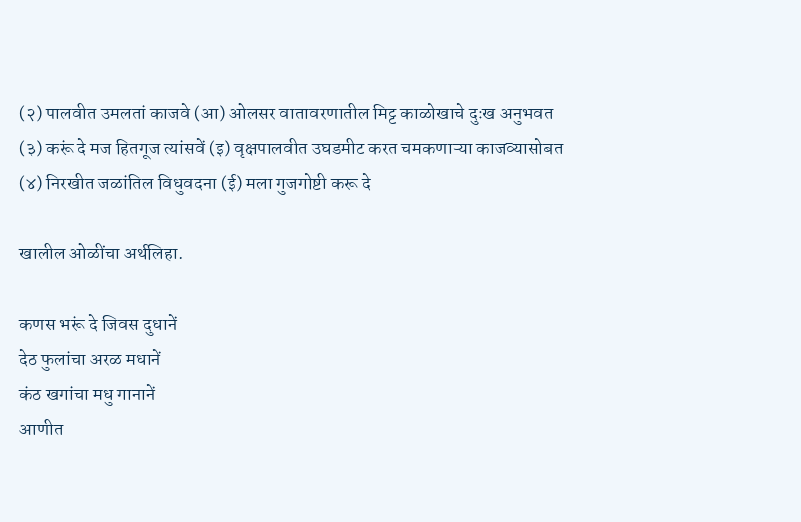(२) पालवीत उमलतां काजवे (आ) ओलसर वातावरणातील मिट्ट काळोखाचे दुःख अनुभवत
(३) करूं दे मज हितगूज त्यांसवें (इ) वृक्षपालवीत उघडमीट करत चमकणाऱ्या काजव्यासोबत
(४) निरखीत जळांतिल विधुवदना (ई) मला गुजगोष्टी करू दे

खालील ओळींचा अर्थलिहा.

कणस भरूं दे जिवस दुधानें
देठ फुलांचा अरळ मधानें
कंठ खगांचा मधु गानानें
आणीत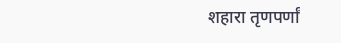शहारा तृणपर्णां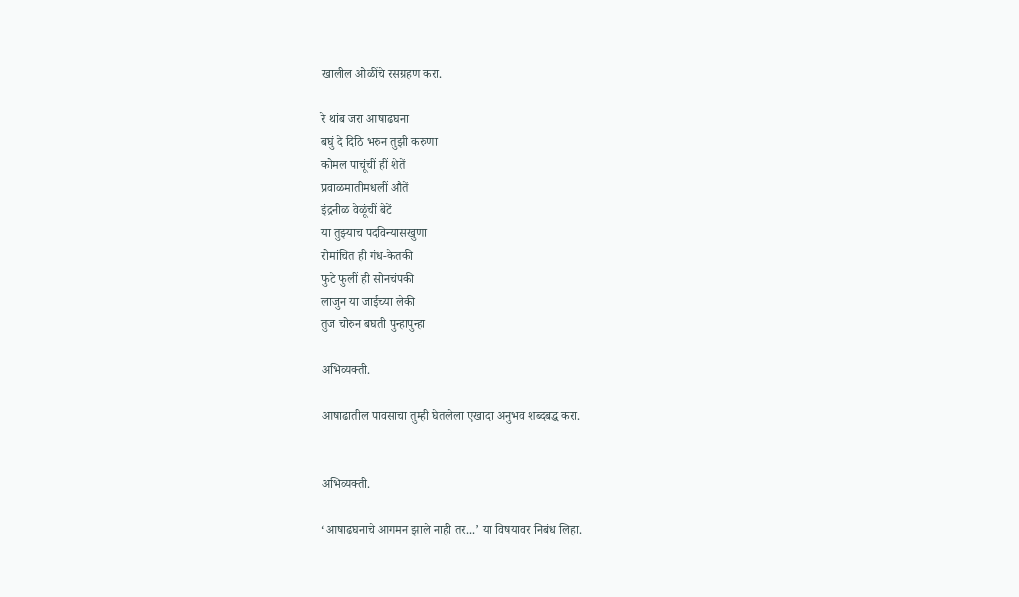खालील ओळींचे रसग्रहण करा.

रे थांब जरा आषाढघना
बघुं दे दिठि भरुन तुझी करुणा
कोमल पाचूंचीं हीं शेतें
प्रवाळमातीमधलीं औतें
इंद्रनीळ वेळूंचीं बेटें
या तुझ्याच पदविन्यासखुणा
रोमांचित ही गंध-केतकी
फुटे फुलीं ही सोनचंपकी
लाजुन या जाईच्या लेकी
तुज चोरुन बघती पुन्हापुन्हा

अभिव्यक्ती.

आषाढातील पावसाचा तुम्ही घेतलेला एखादा अनुभव शब्दबद्ध करा.


अभिव्यक्ती.

‘आषाढघनाचे आगमन झाले नाही तर...’ या विषयावर निबंध लिहा.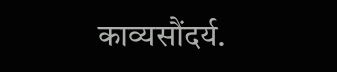काव्यसौंदर्य.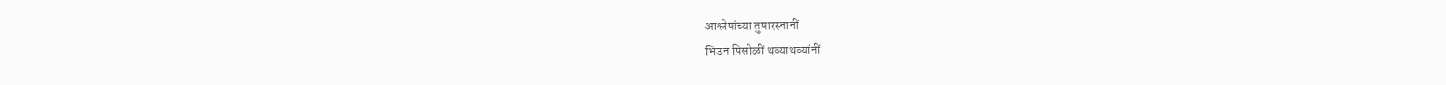आश्लेषांच्या तुषारस्नानीं
भिउन पिसोळीं थव्याथव्यांनीं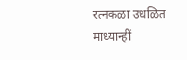रत्नकळा उधळित माध्यान्हीं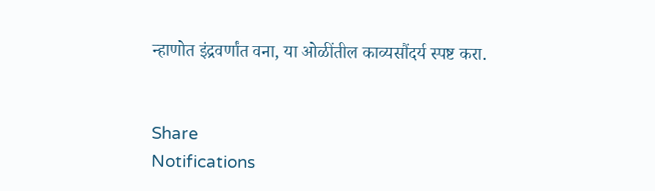न्हाणोत इंद्रवर्णांत वना, या ओळींतील काव्यसौंदर्य स्पष्ट करा.


Share
Notifications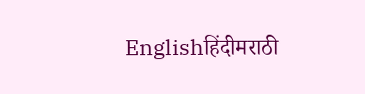Englishहिंदीमराठी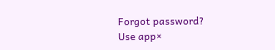Forgot password?
Use app×